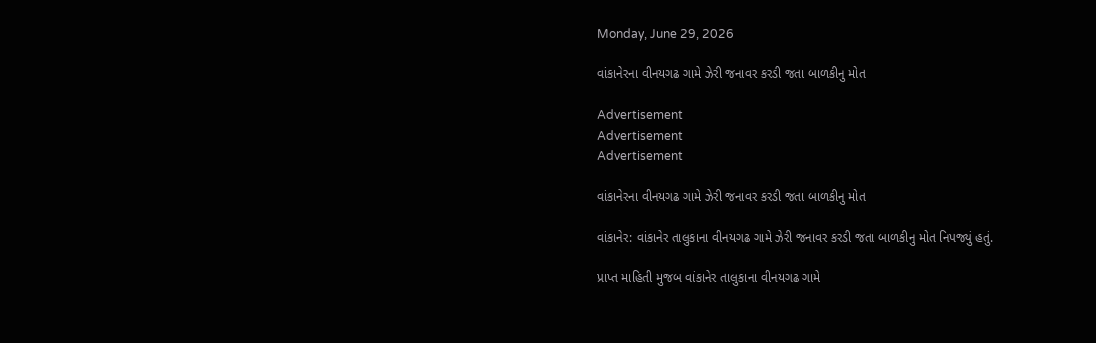Monday, June 29, 2026

વાંકાનેરના વીનયગઢ ગામે ઝેરી જનાવર કરડી જતા બાળકીનુ મોત

Advertisement
Advertisement
Advertisement

વાંકાનેરના વીનયગઢ ગામે ઝેરી જનાવર કરડી જતા બાળકીનુ મોત

વાંકાનેર: વાંકાનેર તાલુકાના વીનયગઢ ગામે ઝેરી જનાવર કરડી જતા બાળકીનુ મોત નિપજ્યું હતું.

પ્રાપ્ત માહિતી મુજબ વાંકાનેર તાલુકાના વીનયગઢ ગામે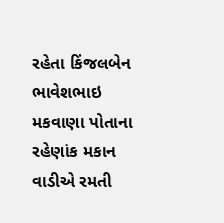રહેતા કિંજલબેન ભાવેશભાઇ મકવાણા પોતાના રહેણાંક મકાન વાડીએ રમતી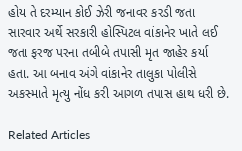હોય તે દરમ્યાન કોઈ ઝેરી જનાવર કરડી જતા સારવાર અર્થે સરકારી હોસ્પિટલ વાંકાનેર ખાતે લઈ જતા ફરજ પરના તબીબે તપાસી મૃત જાહેર કર્યા હતા. આ બનાવ અંગે વાંકાનેર તાલુકા પોલીસે અકસ્માતે મૃત્યુ નોંધ કરી આગળ તપાસ હાથ ધરી છે.

Related Articles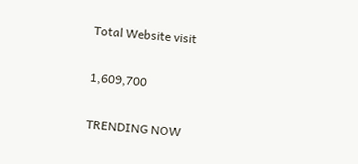Total Website visit

1,609,700

TRENDING NOW